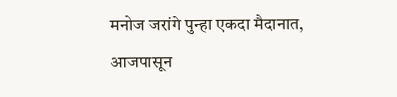मनोज जरांगे पुन्हा एकदा मैदानात, आजपासून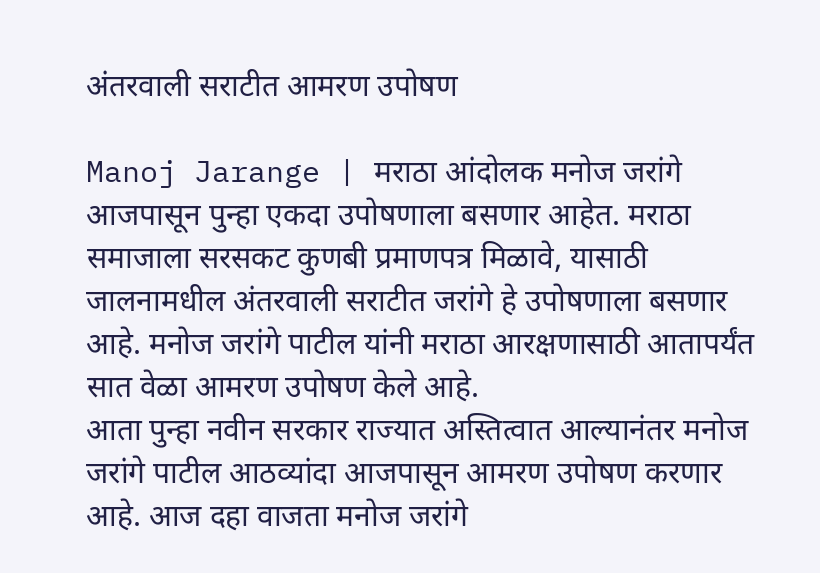अंतरवाली सराटीत आमरण उपोषण

Manoj Jarange | मराठा आंदोलक मनोज जरांगे आजपासून पुन्हा एकदा उपोषणाला बसणार आहेत. मराठा समाजाला सरसकट कुणबी प्रमाणपत्र मिळावे, यासाठी जालनामधील अंतरवाली सराटीत जरांगे हे उपोषणाला बसणार आहे. मनोज जरांगे पाटील यांनी मराठा आरक्षणासाठी आतापर्यंत सात वेळा आमरण उपोषण केले आहे.
आता पुन्हा नवीन सरकार राज्यात अस्तित्वात आल्यानंतर मनोज जरांगे पाटील आठव्यांदा आजपासून आमरण उपोषण करणार आहे. आज दहा वाजता मनोज जरांगे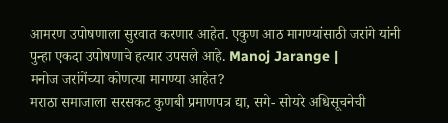आमरण उपोषणाला सुरवात करणार आहेत. एकुण आठ मागण्यांसाठी जरांगे यांनी पुन्हा एकदा उपोषणाचे हत्यार उपसले आहे. Manoj Jarange |
मनोज जरांगेंच्या कोणत्या मागण्या आहेत?
मराठा समाजाला सरसकट कुणबी प्रमाणपत्र द्या, सगे- सोयरे अधिसूचनेची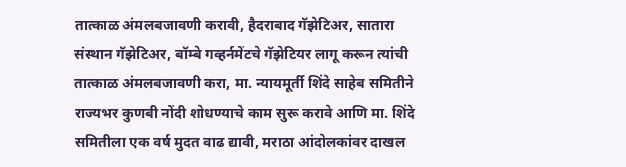तात्काळ अंमलबजावणी करावी, हैदराबाद गॅझेटिअर, सातारा संस्थान गॅझेटिअर, बॉम्बे गव्हर्नमेंटचे गॅझेटियर लागू करून त्यांची तात्काळ अंमलबजावणी करा, मा. न्यायमूर्ती शिंदे साहेब समितीने राज्यभर कुणबी नोंदी शोधण्याचे काम सुरू करावे आणि मा. शिंदे समितीला एक वर्ष मुदत वाढ द्यावी, मराठा आंदोलकांवर दाखल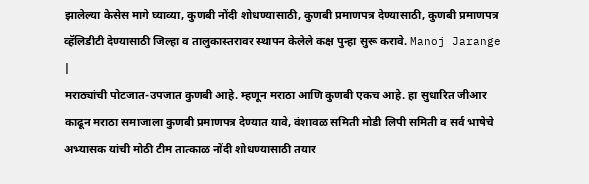झालेल्या केसेस मागे घ्याव्या, कुणबी नोंदी शोधण्यासाठी, कुणबी प्रमाणपत्र देण्यासाठी, कुणबी प्रमाणपत्र व्हॅलिडीटी देण्यासाठी जिल्हा व तालुकास्तरावर स्थापन केलेले कक्ष पुन्हा सुरू करावे. Manoj Jarange |
मराठ्यांची पोटजात-उपजात कुणबी आहे. म्हणून मराठा आणि कुणबी एकच आहे. हा सुधारित जीआर काढून मराठा समाजाला कुणबी प्रमाणपत्र देण्यात यावे, वंशावळ समिती मोडी लिपी समिती व सर्व भाषेचे अभ्यासक यांची मोठी टीम तात्काळ नोंदी शोधण्यासाठी तयार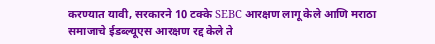करण्यात यावी, सरकारने 10 टक्के SEBC आरक्षण लागू केले आणि मराठा समाजाचे ईडब्ल्यूएस आरक्षण रद्द केले ते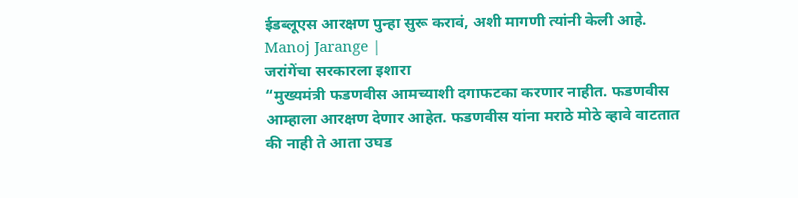ईडब्लूएस आरक्षण पुन्हा सुरू करावं, अशी मागणी त्यांनी केली आहे. Manoj Jarange |
जरांगेंचा सरकारला इशारा
“मुख्यमंत्री फडणवीस आमच्याशी दगाफटका करणार नाहीत. फडणवीस आम्हाला आरक्षण देणार आहेत. फडणवीस यांना मराठे मोठे व्हावे वाटतात की नाही ते आता उघड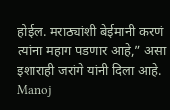होईल. मराठ्यांशी बेईमानी करणं त्यांना महाग पडणार आहे,” असा इशाराही जरांगे यांनी दिला आहे. Manoj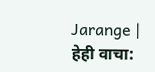Jarange |
हेही वाचा: